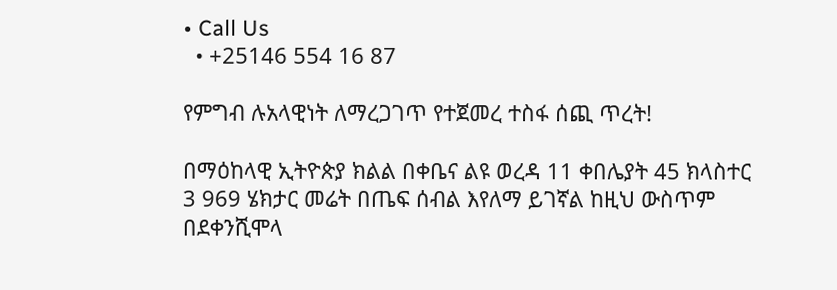• Call Us
  • +25146 554 16 87

የምግብ ሉአላዊነት ለማረጋገጥ የተጀመረ ተስፋ ሰጪ ጥረት!

በማዕከላዊ ኢትዮጵያ ክልል በቀቤና ልዩ ወረዳ 11 ቀበሌያት 45 ክላስተር 3 969 ሄክታር መሬት በጤፍ ሰብል እየለማ ይገኛል ከዚህ ውስጥም በደቀንሺሞላ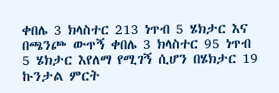ቀበሌ 3 ክላስተር 213 ነጥብ 5 ሄክታር እና በጫንጮ ውጥኝ ቀበሌ 3 ክላስተር 95 ነጥብ 5 ሄክታር እየለማ የሚገኝ ሲሆን በሄክታር 19 ኩንታል ምርት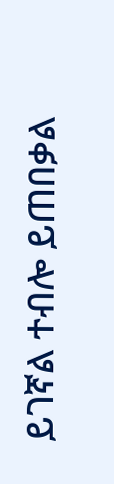ይገኛል ተብሎ ይጠበቃል